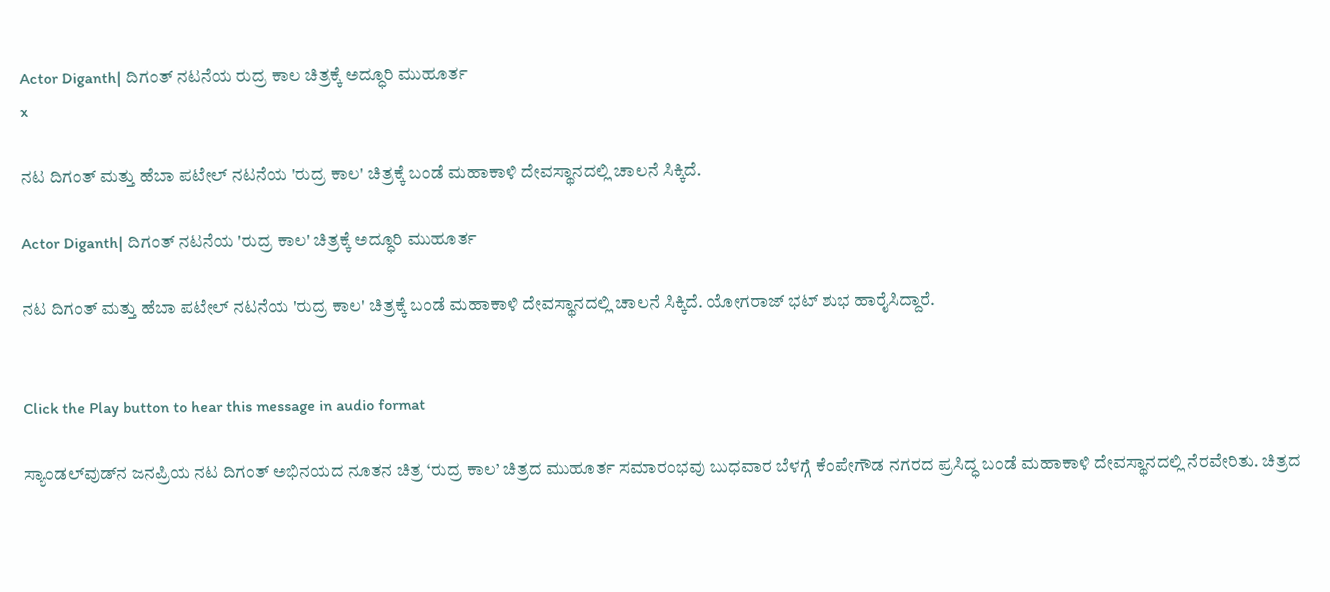Actor Diganth| ದಿಗಂತ್ ನಟನೆಯ ರುದ್ರ ಕಾಲ ಚಿತ್ರಕ್ಕೆ ಅದ್ಧೂರಿ ಮುಹೂರ್ತ
x

ನಟ ದಿಗಂತ್ ಮತ್ತು ಹೆಬಾ ಪಟೇಲ್ ನಟನೆಯ 'ರುದ್ರ ಕಾಲ' ಚಿತ್ರಕ್ಕೆ ಬಂಡೆ ಮಹಾಕಾಳಿ ದೇವಸ್ಥಾನದಲ್ಲಿ ಚಾಲನೆ ಸಿಕ್ಕಿದೆ.

Actor Diganth| ದಿಗಂತ್ ನಟನೆಯ 'ರುದ್ರ ಕಾಲ' ಚಿತ್ರಕ್ಕೆ ಅದ್ಧೂರಿ ಮುಹೂರ್ತ

ನಟ ದಿಗಂತ್ ಮತ್ತು ಹೆಬಾ ಪಟೇಲ್ ನಟನೆಯ 'ರುದ್ರ ಕಾಲ' ಚಿತ್ರಕ್ಕೆ ಬಂಡೆ ಮಹಾಕಾಳಿ ದೇವಸ್ಥಾನದಲ್ಲಿ ಚಾಲನೆ ಸಿಕ್ಕಿದೆ. ಯೋಗರಾಜ್ ಭಟ್ ಶುಭ ಹಾರೈಸಿದ್ದಾರೆ.


Click the Play button to hear this message in audio format

ಸ್ಯಾಂಡಲ್‌ವುಡ್‌ನ ಜನಪ್ರಿಯ ನಟ ದಿಗಂತ್ ಅಭಿನಯದ ನೂತನ ಚಿತ್ರ ‘ರುದ್ರ ಕಾಲ’ ಚಿತ್ರದ ಮುಹೂರ್ತ ಸಮಾರಂಭವು ಬುಧವಾರ ಬೆಳಗ್ಗೆ ಕೆಂಪೇಗೌಡ ನಗರದ ಪ್ರಸಿದ್ಧ ಬಂಡೆ ಮಹಾಕಾಳಿ ದೇವಸ್ಥಾನದಲ್ಲಿ ನೆರವೇರಿತು. ಚಿತ್ರದ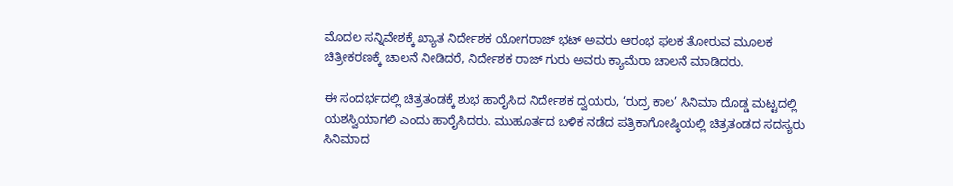ಮೊದಲ ಸನ್ನಿವೇಶಕ್ಕೆ ಖ್ಯಾತ ನಿರ್ದೇಶಕ ಯೋಗರಾಜ್ ಭಟ್ ಅವರು ಆರಂಭ ಫಲಕ ತೋರುವ ಮೂಲಕ ಚಿತ್ರೀಕರಣಕ್ಕೆ ಚಾಲನೆ ನೀಡಿದರೆ, ನಿರ್ದೇಶಕ ರಾಜ್ ಗುರು ಅವರು ಕ್ಯಾಮೆರಾ ಚಾಲನೆ ಮಾಡಿದರು.

ಈ ಸಂದರ್ಭದಲ್ಲಿ ಚಿತ್ರತಂಡಕ್ಕೆ ಶುಭ ಹಾರೈಸಿದ ನಿರ್ದೇಶಕ ದ್ವಯರು, ‘ರುದ್ರ ಕಾಲ’ ಸಿನಿಮಾ ದೊಡ್ಡ ಮಟ್ಟದಲ್ಲಿ ಯಶಸ್ವಿಯಾಗಲಿ ಎಂದು ಹಾರೈಸಿದರು. ಮುಹೂರ್ತದ ಬಳಿಕ ನಡೆದ ಪತ್ರಿಕಾಗೋಷ್ಠಿಯಲ್ಲಿ ಚಿತ್ರತಂಡದ ಸದಸ್ಯರು ಸಿನಿಮಾದ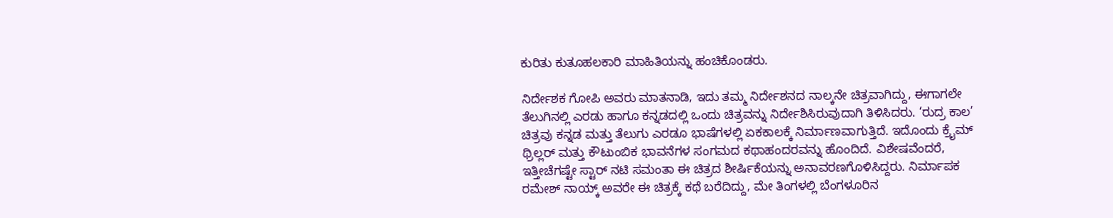ಕುರಿತು ಕುತೂಹಲಕಾರಿ ಮಾಹಿತಿಯನ್ನು ಹಂಚಿಕೊಂಡರು.

ನಿರ್ದೇಶಕ ಗೋಪಿ ಅವರು ಮಾತನಾಡಿ, ಇದು ತಮ್ಮ ನಿರ್ದೇಶನದ ನಾಲ್ಕನೇ ಚಿತ್ರವಾಗಿದ್ದು, ಈಗಾಗಲೇ ತೆಲುಗಿನಲ್ಲಿ ಎರಡು ಹಾಗೂ ಕನ್ನಡದಲ್ಲಿ ಒಂದು ಚಿತ್ರವನ್ನು ನಿರ್ದೇಶಿಸಿರುವುದಾಗಿ ತಿಳಿಸಿದರು. ‘ರುದ್ರ ಕಾಲ’ ಚಿತ್ರವು ಕನ್ನಡ ಮತ್ತು ತೆಲುಗು ಎರಡೂ ಭಾಷೆಗಳಲ್ಲಿ ಏಕಕಾಲಕ್ಕೆ ನಿರ್ಮಾಣವಾಗುತ್ತಿದೆ. ಇದೊಂದು ಕ್ರೈಮ್ ಥ್ರಿಲ್ಲರ್ ಮತ್ತು ಕೌಟುಂಬಿಕ ಭಾವನೆಗಳ ಸಂಗಮದ ಕಥಾಹಂದರವನ್ನು ಹೊಂದಿದೆ. ವಿಶೇಷವೆಂದರೆ, ಇತ್ತೀಚೆಗಷ್ಟೇ ಸ್ಟಾರ್ ನಟಿ ಸಮಂತಾ ಈ ಚಿತ್ರದ ಶೀರ್ಷಿಕೆಯನ್ನು ಅನಾವರಣಗೊಳಿಸಿದ್ದರು. ನಿರ್ಮಾಪಕ ರಮೇಶ್ ನಾಯ್ಕ್ ಅವರೇ ಈ ಚಿತ್ರಕ್ಕೆ ಕಥೆ ಬರೆದಿದ್ದು, ಮೇ ತಿಂಗಳಲ್ಲಿ ಬೆಂಗಳೂರಿನ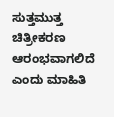ಸುತ್ತಮುತ್ತ ಚಿತ್ರೀಕರಣ ಆರಂಭವಾಗಲಿದೆ ಎಂದು ಮಾಹಿತಿ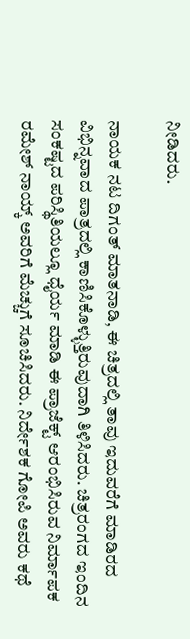ನೀಡಿದರು.

ನಾಯಕ ನಟ ದಿಗಂತ್ ಮಾತನಾಡಿ, ಈ ಚಿತ್ರದಲ್ಲಿ ತಾವು ಇದುವರೆಗೆ ಮಾಡಿರದ ವಿಭಿನ್ನವಾದ ಪಾತ್ರದಲ್ಲಿ ಕಾಣಿಸಿಕೊಳ್ಳುತ್ತಿರುವುದಾಗಿ ತಿಳಿಸಿದರು. ಚಿತ್ರರಂಗದ ಇಂದಿನ ಸಂಕಷ್ಟದ ಪರಿಸ್ಥಿತಿಯಲ್ಲೂ ಧೈರ್ಯ ಮಾಡಿ ಈ ಪ್ರಾಜೆಕ್ಟ್ ಆರಂಭಿಸಿರುವ ನಿರ್ಮಾಪಕ ರಮೇಶ್ ನಾಯ್ಕ್ ಅವರಿಗೆ ಮೆಚ್ಚುಗೆ ಸೂಚಿಸಿದರು. ನಿರ್ದೇಶಕ ಗೋಪಿ ಅವರು ಕಥೆ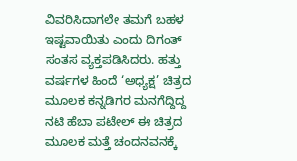ವಿವರಿಸಿದಾಗಲೇ ತಮಗೆ ಬಹಳ ಇಷ್ಟವಾಯಿತು ಎಂದು ದಿಗಂತ್ ಸಂತಸ ವ್ಯಕ್ತಪಡಿಸಿದರು. ಹತ್ತು ವರ್ಷಗಳ ಹಿಂದೆ ‘ಅಧ್ಯಕ್ಷ’ ಚಿತ್ರದ ಮೂಲಕ ಕನ್ನಡಿಗರ ಮನಗೆದ್ದಿದ್ದ ನಟಿ ಹೆಬಾ ಪಟೇಲ್ ಈ ಚಿತ್ರದ ಮೂಲಕ ಮತ್ತೆ ಚಂದನವನಕ್ಕೆ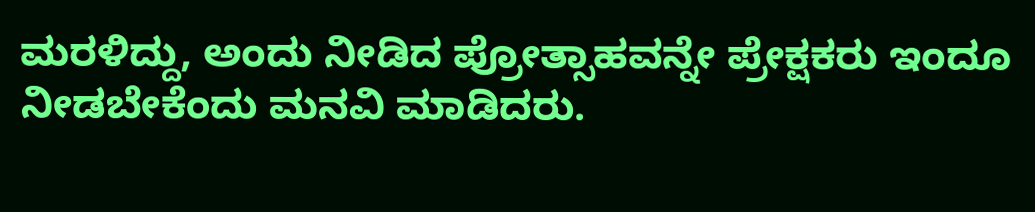ಮರಳಿದ್ದು, ಅಂದು ನೀಡಿದ ಪ್ರೋತ್ಸಾಹವನ್ನೇ ಪ್ರೇಕ್ಷಕರು ಇಂದೂ ನೀಡಬೇಕೆಂದು ಮನವಿ ಮಾಡಿದರು.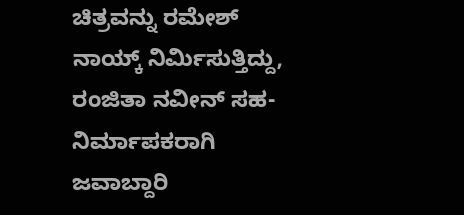ಚಿತ್ರವನ್ನು ರಮೇಶ್ ನಾಯ್ಕ್ ನಿರ್ಮಿಸುತ್ತಿದ್ದು, ರಂಜಿತಾ ನವೀನ್ ಸಹ-ನಿರ್ಮಾಪಕರಾಗಿ ಜವಾಬ್ದಾರಿ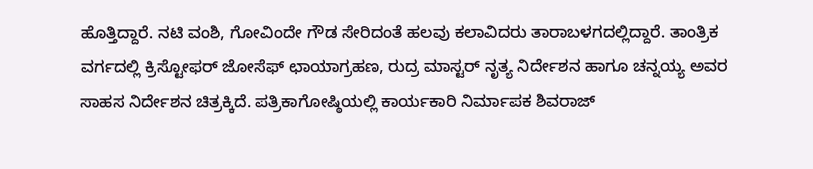ಹೊತ್ತಿದ್ದಾರೆ. ನಟಿ ವಂಶಿ, ಗೋವಿಂದೇ ಗೌಡ ಸೇರಿದಂತೆ ಹಲವು ಕಲಾವಿದರು ತಾರಾಬಳಗದಲ್ಲಿದ್ದಾರೆ. ತಾಂತ್ರಿಕ ವರ್ಗದಲ್ಲಿ ಕ್ರಿಸ್ಟೋಫರ್ ಜೋಸೆಫ್ ಛಾಯಾಗ್ರಹಣ, ರುದ್ರ ಮಾಸ್ಟರ್ ನೃತ್ಯ ನಿರ್ದೇಶನ ಹಾಗೂ ಚನ್ನಯ್ಯ ಅವರ ಸಾಹಸ ನಿರ್ದೇಶನ ಚಿತ್ರಕ್ಕಿದೆ. ಪತ್ರಿಕಾಗೋಷ್ಠಿಯಲ್ಲಿ ಕಾರ್ಯಕಾರಿ ನಿರ್ಮಾಪಕ ಶಿವರಾಜ್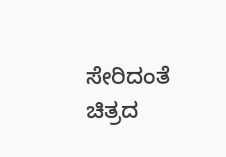ಸೇರಿದಂತೆ ಚಿತ್ರದ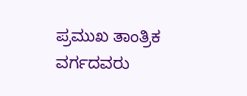ಪ್ರಮುಖ ತಾಂತ್ರಿಕ ವರ್ಗದವರು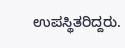ಉಪಸ್ಥಿತರಿದ್ದರು.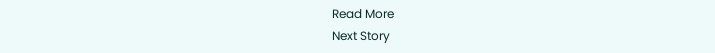Read More
Next Story